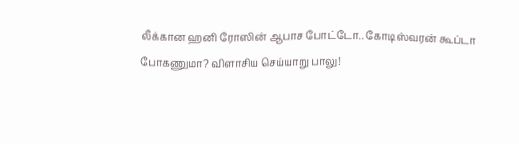லீக்கான ஹனி ரோஸின் ஆபாச போட்டோ.. கோடிஸ்வரன் கூப்டா போகணுமா? விளாசிய செய்யாறு பாலு!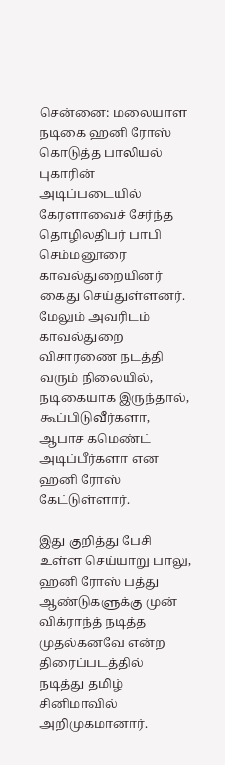சென்னை: மலையாள நடிகை ஹனி ரோஸ் கொடுத்த பாலியல் புகாரின் அடிப்படையில் கேரளாவைச் சேர்ந்த தொழிலதிபர் பாபி செம்மனூரை காவல்துறையினர் கைது செய்துள்ளனர். மேலும் அவரிடம் காவல்துறை விசாரணை நடத்தி வரும் நிலையில், நடிகையாக இருந்தால், கூப்பிடுவீர்களா, ஆபாச கமெண்ட் அடிப்பீர்களா என ஹனி ரோஸ் கேட்டுள்ளார்.

இது குறித்து பேசி உள்ள செய்யாறு பாலு, ஹனி ரோஸ் பத்து ஆண்டுகளுக்கு முன் விக்ராந்த் நடித்த முதல்கனவே என்ற திரைப்படத்தில் நடித்து தமிழ் சினிமாவில் அறிமுகமானார்.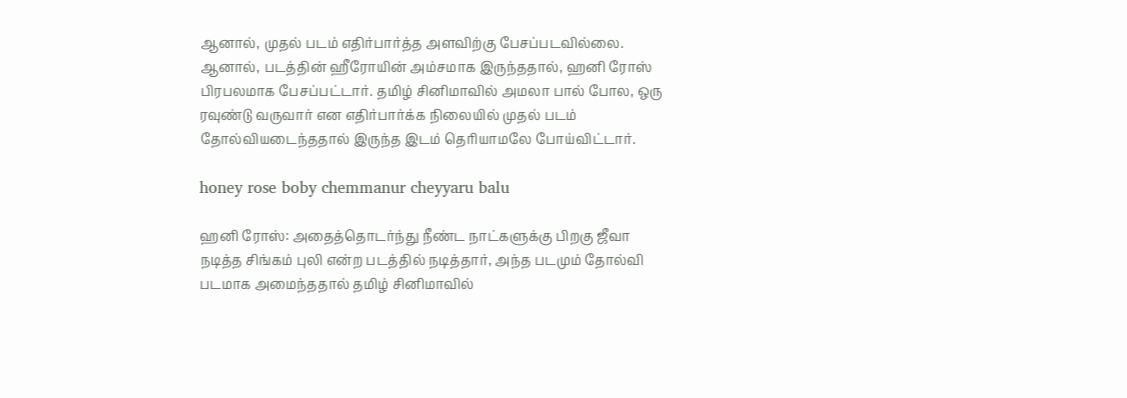ஆனால், முதல் படம் எதிர்பார்த்த அளவிற்கு பேசப்படவில்லை. ஆனால், படத்தின் ஹீரோயின் அம்சமாக இருந்ததால், ஹனி ரோஸ் பிரபலமாக பேசப்பட்டார். தமிழ் சினிமாவில் அமலா பால் போல, ஒரு ரவுண்டு வருவார் என எதிர்பார்க்க நிலையில் முதல் படம் தோல்வியடைந்ததால் இருந்த இடம் தெரியாமலே போய்விட்டார்.

honey rose boby chemmanur cheyyaru balu

ஹனி ரோஸ்: அதைத்தொடர்ந்து நீண்ட நாட்களுக்கு பிறகு ஜீவா நடித்த சிங்கம் புலி என்ற படத்தில் நடித்தார், அந்த படமும் தோல்வி படமாக அமைந்ததால் தமிழ் சினிமாவில்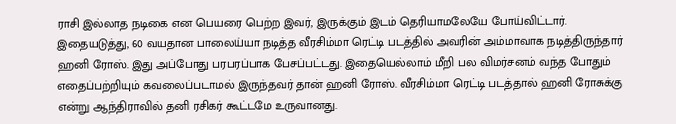ராசி இல்லாத நடிகை என பெயரை பெற்ற இவர், இருக்கும் இடம் தெரியாமலேயே போய்விட்டார். இதையடுத்து, 60 வயதான பாலைய்யா நடித்த வீரசிம்மா ரெட்டி படத்தில் அவரின் அம்மாவாக நடித்திருந்தார் ஹனி ரோஸ். இது அப்போது பரபரப்பாக பேசப்பட்டது. இதையெல்லாம் மீறி பல விமர்சனம் வந்த போதும் எதைப்பற்றியும் கவலைப்படாமல் இருந்தவர் தான் ஹனி ரோஸ். வீரசிம்மா ரெட்டி படத்தால் ஹனி ரோசுக்கு என்று ஆந்திராவில் தனி ரசிகர் கூட்டமே உருவானது.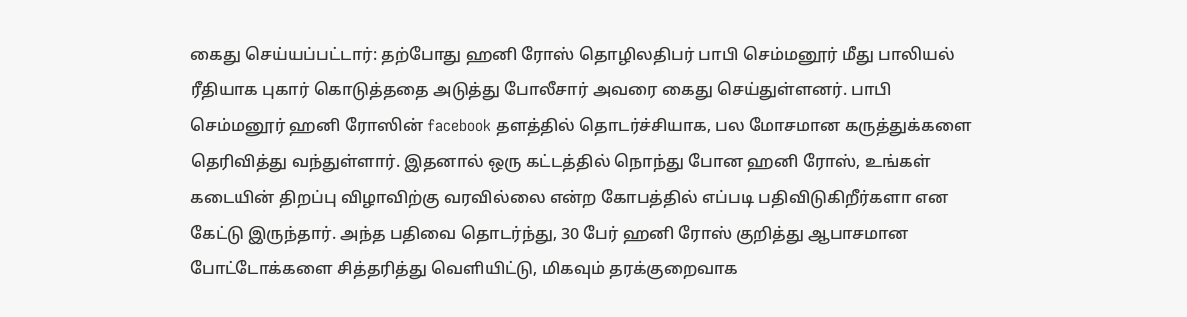கைது செய்யப்பட்டார்: தற்போது ஹனி ரோஸ் தொழிலதிபர் பாபி செம்மனூர் மீது பாலியல் ரீதியாக புகார் கொடுத்ததை அடுத்து போலீசார் அவரை கைது செய்துள்ளனர். பாபி செம்மனூர் ஹனி ரோஸின் facebook தளத்தில் தொடர்ச்சியாக, பல மோசமான கருத்துக்களை தெரிவித்து வந்துள்ளார். இதனால் ஒரு கட்டத்தில் நொந்து போன ஹனி ரோஸ், உங்கள் கடையின் திறப்பு விழாவிற்கு வரவில்லை என்ற கோபத்தில் எப்படி பதிவிடுகிறீர்களா என கேட்டு இருந்தார். அந்த பதிவை தொடர்ந்து, 30 பேர் ஹனி ரோஸ் குறித்து ஆபாசமான போட்டோக்களை சித்தரித்து வெளியிட்டு, மிகவும் தரக்குறைவாக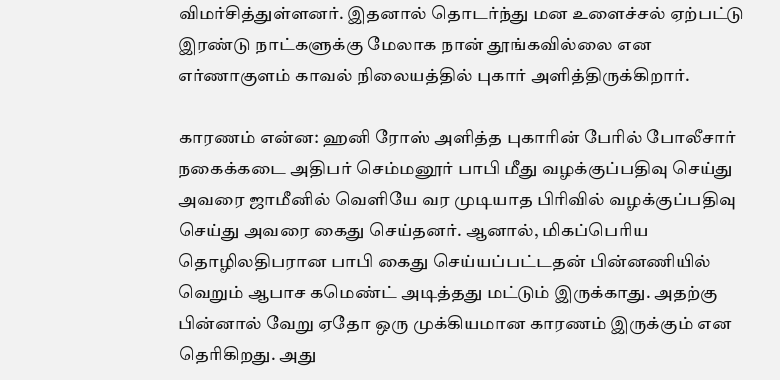விமர்சித்துள்ளனர். இதனால் தொடர்ந்து மன உளைச்சல் ஏற்பட்டு இரண்டு நாட்களுக்கு மேலாக நான் தூங்கவில்லை என எர்ணாகுளம் காவல் நிலையத்தில் புகார் அளித்திருக்கிறார்.

காரணம் என்ன: ஹனி ரோஸ் அளித்த புகாரின் பேரில் போலீசார் நகைக்கடை அதிபர் செம்மனூர் பாபி மீது வழக்குப்பதிவு செய்து அவரை ஜாமீனில் வெளியே வர முடியாத பிரிவில் வழக்குப்பதிவு செய்து அவரை கைது செய்தனர். ஆனால், மிகப்பெரிய தொழிலதிபரான பாபி கைது செய்யப்பட்டதன் பின்னணியில் வெறும் ஆபாச கமெண்ட் அடித்தது மட்டும் இருக்காது. அதற்கு பின்னால் வேறு ஏதோ ஒரு முக்கியமான காரணம் இருக்கும் என தெரிகிறது. அது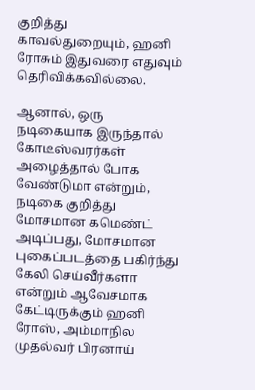குறித்து காவல்துறையும், ஹனி ரோசும் இதுவரை எதுவும் தெரிவிக்கவில்லை.

ஆனால், ஒரு நடிகையாக இருந்தால் கோடீஸ்வரர்கள் அழைத்தால் போக வேண்டுமா என்றும், நடிகை குறித்து மோசமான கமெண்ட் அடிப்பது, மோசமான புகைப்படத்தை பகிர்ந்து கேலி செய்வீர்களா என்றும் ஆவேசமாக கேட்டிருக்கும் ஹனி ரோஸ், அம்மாநில முதல்வர் பிரனாய்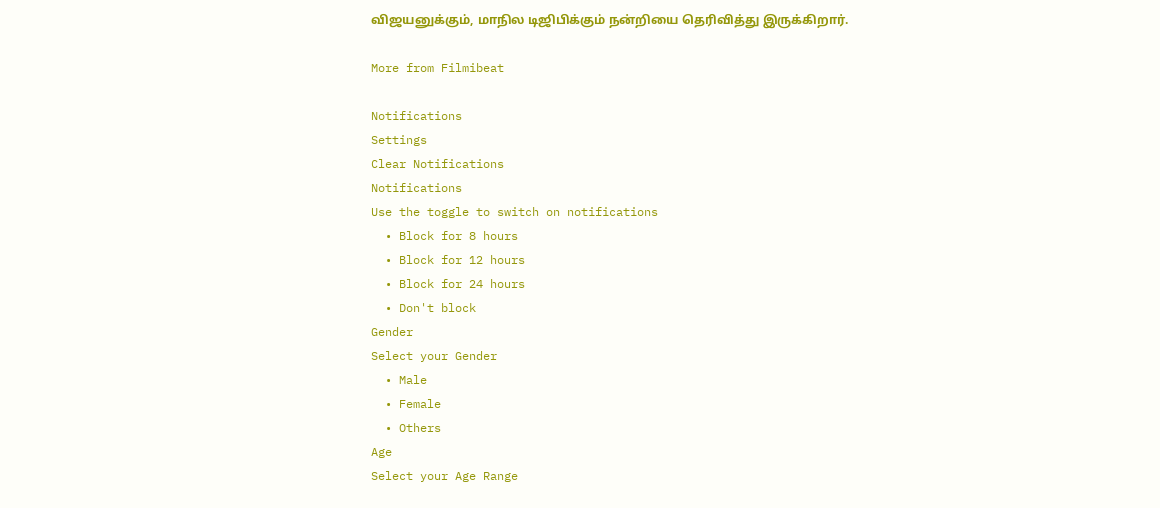விஜயனுக்கும், மாநில டிஜிபிக்கும் நன்றியை தெரிவித்து இருக்கிறார்.

More from Filmibeat

Notifications
Settings
Clear Notifications
Notifications
Use the toggle to switch on notifications
  • Block for 8 hours
  • Block for 12 hours
  • Block for 24 hours
  • Don't block
Gender
Select your Gender
  • Male
  • Female
  • Others
Age
Select your Age Range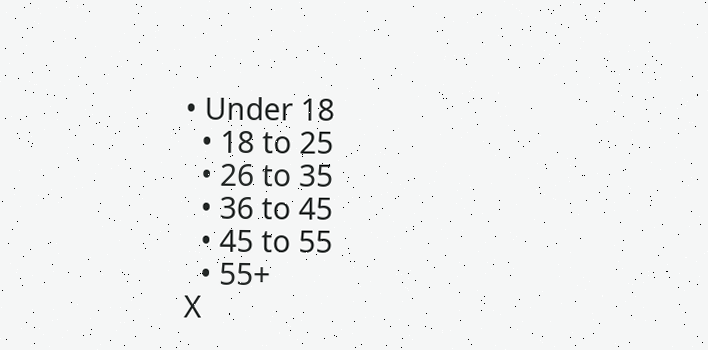• Under 18
  • 18 to 25
  • 26 to 35
  • 36 to 45
  • 45 to 55
  • 55+
X